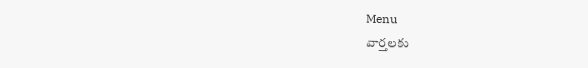Menu
వార్తలకు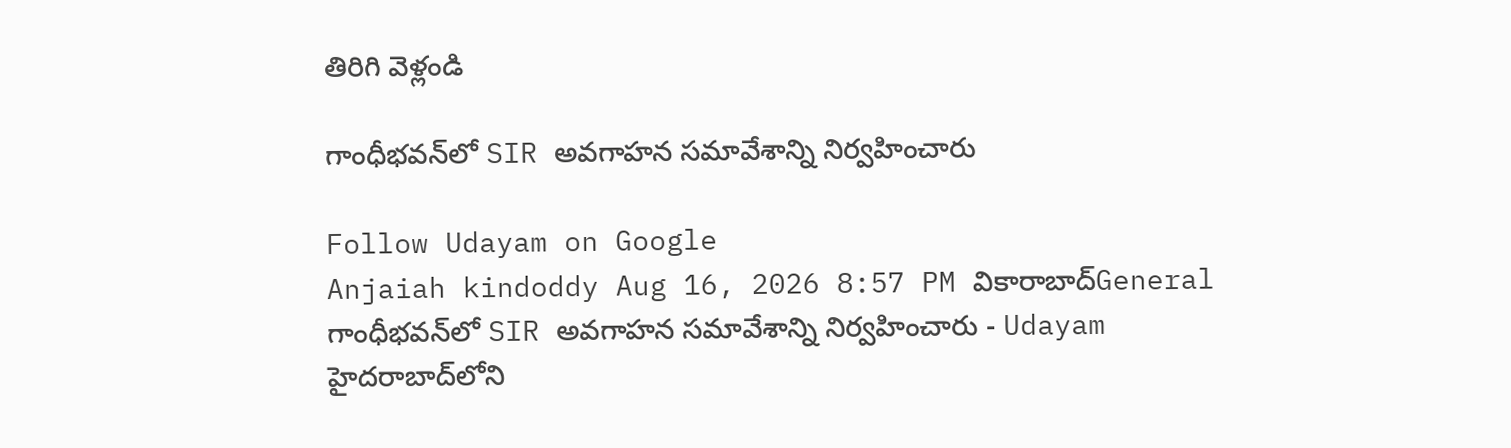తిరిగి వెళ్లండి

గాంధీభవన్‌లో SIR అవగాహన సమావేశాన్ని నిర్వహించారు

Follow Udayam on Google
Anjaiah kindoddy Aug 16, 2026 8:57 PM వికారాబాద్General
గాంధీభవన్‌లో SIR అవగాహన సమావేశాన్ని నిర్వహించారు - Udayam
హైదరాబాద్‌లోని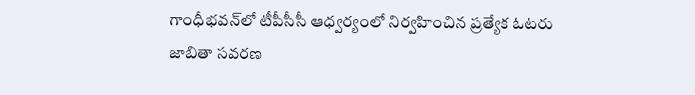గాంధీభవన్‌లో టీపీసీసీ ఆధ్వర్యంలో నిర్వహించిన ప్రత్యేక ఓటరు జాబితా సవరణ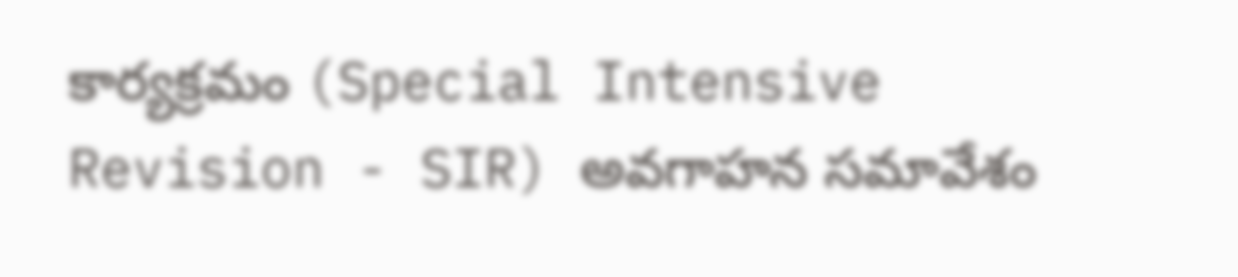కార్యక్రమం (Special Intensive Revision - SIR) అవగాహన సమావేశం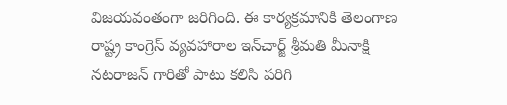విజయవంతంగా జరిగింది. ఈ కార్యక్రమానికి తెలంగాణ రాష్ట్ర కాంగ్రెస్ వ్యవహారాల ఇన్‌చార్జ్ శ్రీమతి మీనాక్షి నటరాజన్ గారితో పాటు కలిసి పరిగి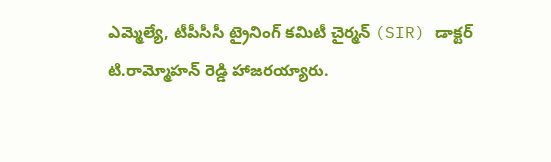ఎమ్మెల్యే, టీపీసీసీ ట్రైనింగ్ కమిటీ చైర్మన్ (SIR) డాక్టర్ టి.రామ్మోహన్ రెడ్డి హాజరయ్యారు.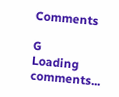Comments

G
Loading comments...